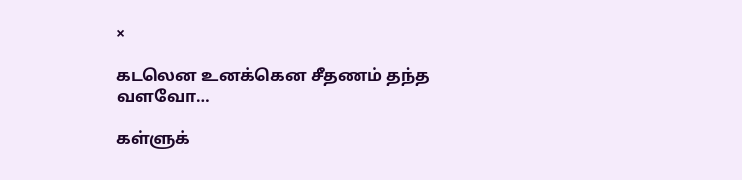×

கடலென உனக்கென சீதணம் தந்த வளவோ…

கள்ளுக்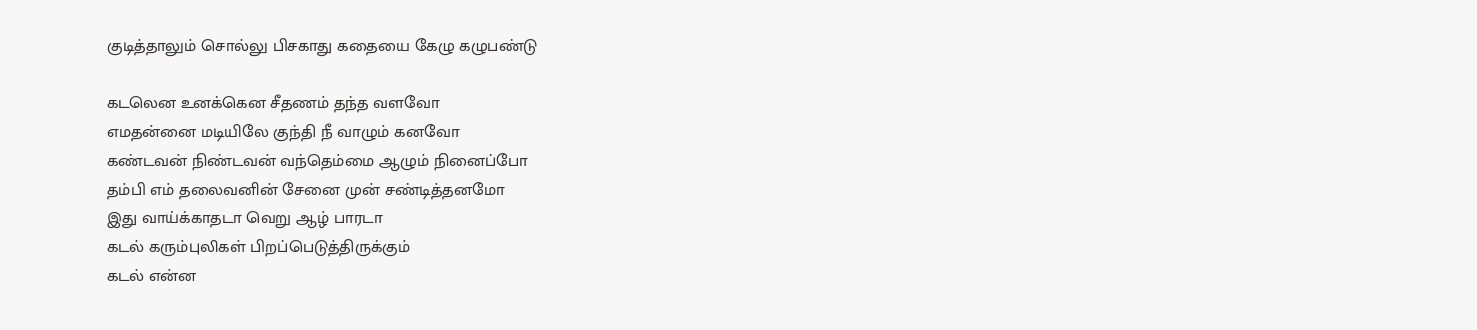குடித்தாலும் சொல்லு பிசகாது கதையை கேழு கழுபண்டு

கடலென உனக்கென சீதணம் தந்த வளவோ
எமதன்னை மடியிலே குந்தி நீ வாழும் கனவோ
கண்டவன் நிண்டவன் வந்தெம்மை ஆழும் நினைப்போ
தம்பி எம் தலைவனின் சேனை முன் சண்டித்தனமோ
இது வாய்க்காதடா வெறு ஆழ் பாரடா
கடல் கரும்புலிகள் பிறப்பெடுத்திருக்கும்
கடல் என்ன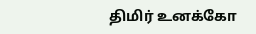திமிர் உனக்கோ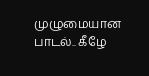முழுமையான பாடல்.. கீழே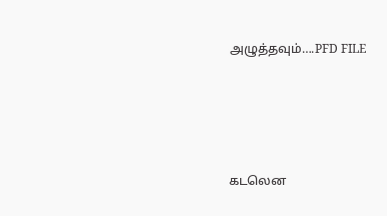அழுத்தவும்….PFD FILE





கடலென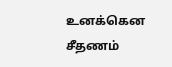உனக்கென சீதணம்